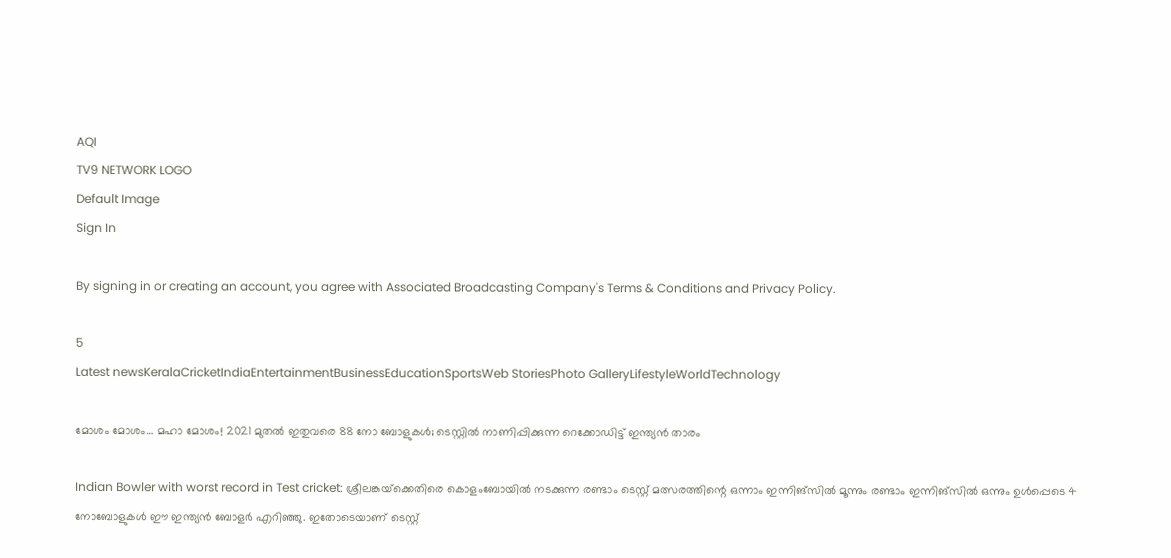AQI
TV9 NETWORK LOGO
Default Image
Sign In

By signing in or creating an account, you agree with Associated Broadcasting Company's Terms & Conditions and Privacy Policy.

5
Latest newsKeralaCricketIndiaEntertainmentBusinessEducationSportsWeb StoriesPhoto GalleryLifestyleWorldTechnology

മോശം മോശം… മഹാ മോശം! 2021 മുതൽ ഇതുവരെ 88 നോ ബോളുകൾ; ടെസ്റ്റിൽ നാണിപ്പിക്കുന്ന റെക്കോഡിട്ട് ഇന്ത്യൻ താരം

Indian Bowler with worst record in Test cricket: ശ്രീലങ്കയ്‌ക്കെതിരെ കൊളംബോയിൽ നടക്കുന്ന രണ്ടാം ടെസ്റ്റ് മത്സരത്തിന്റെ ഒന്നാം ഇന്നിങ്സിൽ മൂന്നും രണ്ടാം ഇന്നിങ്സിൽ ഒന്നും ഉൾപ്പെടെ 4 നോബോളുകൾ ഈ ഇന്ത്യൻ ബോളർ എറിഞ്ഞു. ഇതോടെയാണ് ടെസ്റ്റ്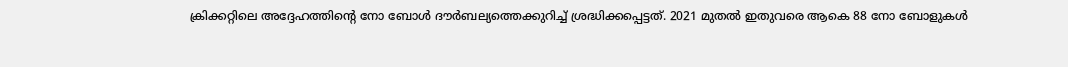ക്രിക്കറ്റിലെ അ‌ദ്ദേഹത്തിന്റെ നോ ബോൾ ദൗർബല്യത്തെക്കുറിച്ച് ശ്രദ്ധിക്കപ്പെട്ടത്. 2021 മുതൽ ഇതുവരെ ആകെ 88 നോ ബോളുകൾ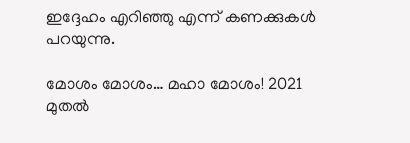ഇദ്ദേഹം എറിഞ്ഞു എന്ന് കണക്കുകൾ പറയുന്നു.

മോശം മോശം… മഹാ മോശം! 2021 മുതൽ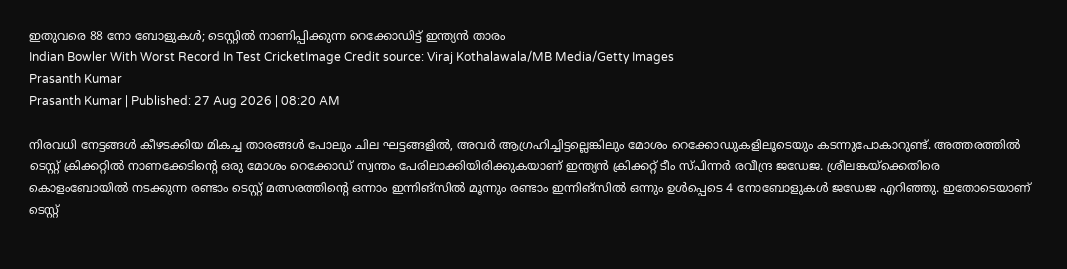ഇതുവരെ 88 നോ ബോളുകൾ; ടെസ്റ്റിൽ നാണിപ്പിക്കുന്ന റെക്കോഡിട്ട് ഇന്ത്യൻ താരം
Indian Bowler With Worst Record In Test CricketImage Credit source: Viraj Kothalawala/MB Media/Getty Images
Prasanth Kumar
Prasanth Kumar | Published: 27 Aug 2026 | 08:20 AM

നിരവധി നേട്ടങ്ങൾ കീഴടക്കിയ മികച്ച താരങ്ങൾ പോലും ചില ഘട്ടങ്ങളിൽ, അ‌വർ ആഗ്രഹിച്ചിട്ടല്ലെങ്കിലും മോശം റെക്കോഡുകളിലൂടെയും കടന്നുപോകാറുണ്ട്. അ‌ത്തരത്തിൽ ടെസ്റ്റ് ക്രിക്കറ്റിൽ നാണക്കേടിന്റെ ഒരു മോശം റെക്കോഡ് സ്വന്തം പേരിലാക്കിയിരിക്കുകയാണ് ഇന്ത്യൻ ക്രിക്കറ്റ് ടീം സ്പിന്നർ രവീന്ദ്ര ജഡേജ. ശ്രീലങ്കയ്‌ക്കെതിരെ കൊളംബോയിൽ നടക്കുന്ന രണ്ടാം ടെസ്റ്റ് മത്സരത്തിന്റെ ഒന്നാം ഇന്നിങ്സിൽ മൂന്നും രണ്ടാം ഇന്നിങ്സിൽ ഒന്നും ഉൾപ്പെടെ 4 നോബോളുകൾ ജഡേജ എറിഞ്ഞു. ഇതോടെയാണ് ടെസ്റ്റ്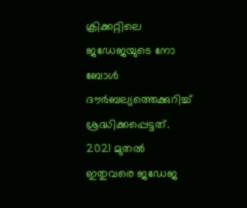ക്രിക്കറ്റിലെ ജഡേജയുടെ നോ ബോൾ ദൗർബല്യത്തെക്കുറിച്ച് ശ്രദ്ധിക്കപ്പെട്ടത്. 2021 മുതൽ ഇതുവരെ ജഡേജ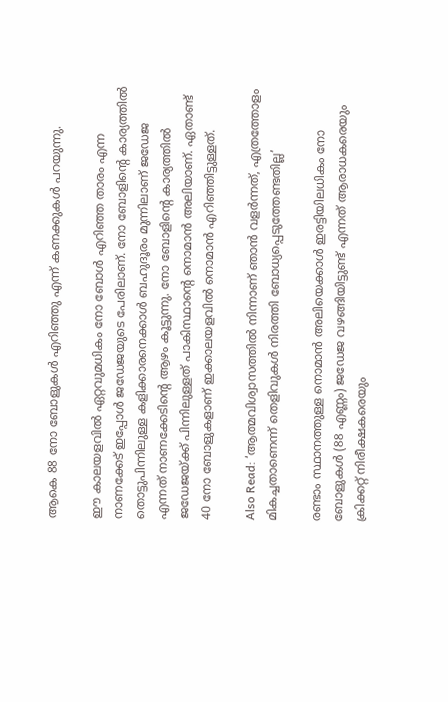ആകെ 88 നോ ബോളുകൾ എറിഞ്ഞു എന്ന് കണക്കുകൾ പറയുന്നു.

ഈ കാലയളവിൽ ഏറ്റവുമധികം നോ ബോൾ എറിഞ്ഞ താരം എന്ന നാണക്കേട് ഇപ്പോൾ ജഡേജയുടെ പേരിലാണ്. നോ ബോളിന്റെ കാര്യത്തിൽ തൊട്ടുപിന്നിലുള്ള കളിക്കാരനെക്കാൾ ബഹുദൂരം മുന്നിലാണ് ജഡേജ എന്നത് നാണക്കേടിന്റെ ആഴം കൂട്ടുന്നു. നോ ബോളിന്റെ കാര്യത്തിൽ ജഡേജയ്ക്ക് പിന്നിലുള്ളത് പാകിസ്ഥാന്റെ നൊമാൻ അലിയാണ്. ഏതാണ്ട് 40 നോ ബോളുകളാണ് ഇക്കാലയളവിൽ നൊമാൻ എറിഞ്ഞിട്ടുള്ളത്.

Also Read: ‘ആത്മവിശ്വാസത്തിൽ നിന്നാണ് ഞാൻ വളർന്നത്, എത്രത്തോളം മികച്ചതാണെന്ന് തെളിവുകൾ നിരത്തി ബോധ്യപ്പെടുത്തേണ്ടതില്ല’

രണ്ടാം സ്ഥാനത്തുള്ള നൊമാൻ അ‌ലിയെക്കാൾ ഇരട്ടിയിലധികം നോ ബോളുകൾ (88 എണ്ണം) ജഡേജ വഴങ്ങിയിട്ടുണ്ട് എന്നത് ആരാധകരെയും ക്രിക്കറ്റ് നിരീക്ഷകരെയും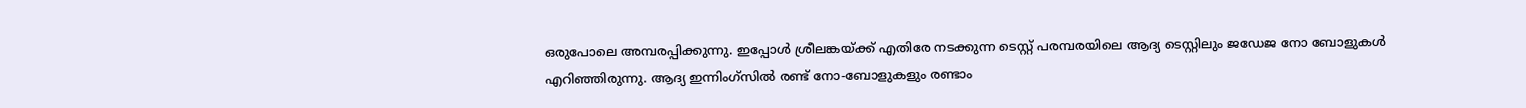ഒരുപോലെ അമ്പരപ്പിക്കുന്നു. ഇപ്പോൾ ശ്രീലങ്കയ്ക്ക് എതിരേ നടക്കുന്ന ടെസ്റ്റ് പരമ്പരയിലെ ആദ്യ ടെസ്റ്റിലും ജഡേജ നോ ബോളുകൾ എറിഞ്ഞിരുന്നു. ആദ്യ ഇന്നിംഗ്‌സിൽ രണ്ട് നോ-ബോളുകളും രണ്ടാം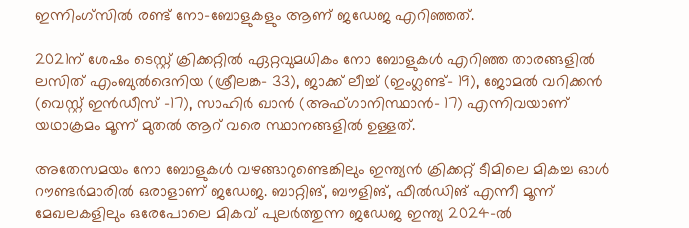ഇന്നിംഗ്‌സിൽ രണ്ട് നോ-ബോളുകളും ആണ് ജഡേജ എറിഞ്ഞത്.

2021ന് ശേഷം ടെസ്റ്റ് ക്രിക്കറ്റിൽ ഏറ്റവുമധികം നോ ബോളുകൾ എറിഞ്ഞ താരങ്ങളിൽ ലസിത് എംബുൽദെനിയ (ശ്രീലങ്ക- 33), ജാക്ക് ലീച്ച് (ഇംഗ്ലണ്ട്- 19), ജോമൽ വറിക്കൻ (വെസ്റ്റ് ഇൻഡീസ് -17), സാഹിർ ഖാൻ (അഫ്ഗാനിസ്ഥാൻ- 17) എന്നിവയാണ് യഥാക്രമം മൂന്ന് മുതൽ ആറ് വരെ സ്ഥാനങ്ങളിൽ ഉള്ളത്.

അ‌തേസമയം നോ ബോളുകൾ വഴങ്ങാറുണ്ടെങ്കിലും ഇന്ത്യൻ ക്രിക്കറ്റ് ടീമിലെ മികച്ച ഓൾ റൗണ്ടർമാരിൽ ഒരാളാണ് ജഡേജ. ബാറ്റിങ്, ബൗളിങ്, ഫീൽഡിങ് എന്നീ മൂന്ന് മേഖലകളിലും ഒരേപോലെ മികവ് പുലർത്തുന്ന ജഡേജ ഇന്ത്യ 2024-ൽ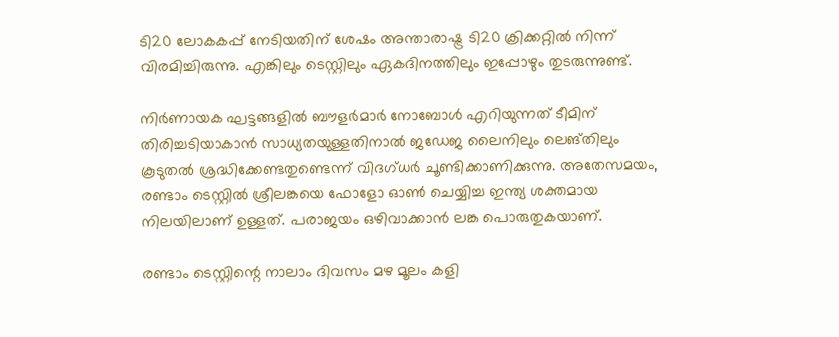ടി20 ലോകകപ്പ് നേടിയതിന് ശേഷം അന്താരാഷ്ട്ര ടി20 ക്രിക്കറ്റിൽ നിന്ന് വിരമിച്ചിരുന്നു. എങ്കിലും ടെസ്റ്റിലും ഏകദിനത്തിലും ഇപ്പോഴും തുടരുന്നുണ്ട്.

നിർണായക ഘട്ടങ്ങളിൽ ബൗളർമാർ നോബോൾ എറിയുന്നത് ടീമിന് തിരിച്ചടിയാകാൻ സാധ്യതയുള്ളതിനാൽ ജഡേജ ലൈനിലും ലെങ്തിലും കൂടുതൽ ശ്രദ്ധിക്കേണ്ടതുണ്ടെന്ന് വിദഗ്ധർ ചൂണ്ടിക്കാണിക്കുന്നു. അതേസമയം, രണ്ടാം ടെസ്റ്റിൽ ശ്രീലങ്കയെ ഫോളോ ഓൺ ചെയ്യിച്ച ഇന്ത്യ ശക്തമായ നിലയിലാണ് ഉള്ളത്. പരാജയം ഒഴിവാക്കാൻ ലങ്ക പൊരുതുകയാണ്.

രണ്ടാം ടെസ്റ്റിന്റെ നാലാം ദിവസം മഴ മൂലം കളി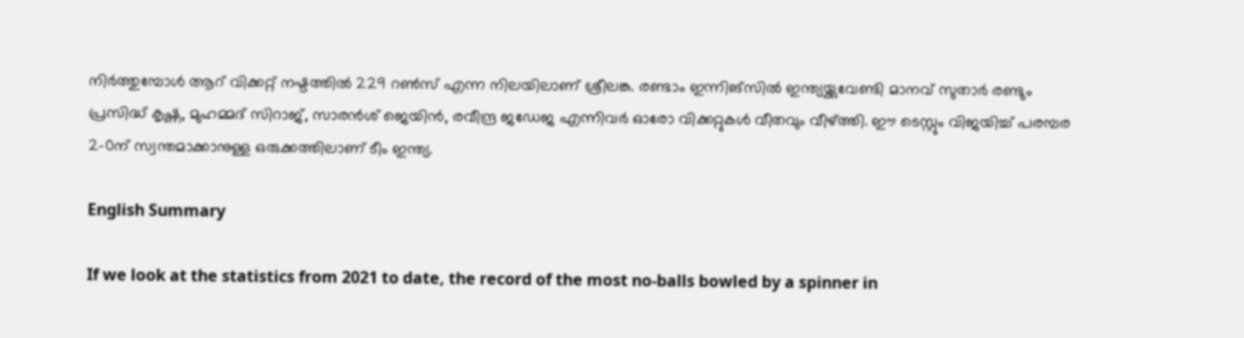നിർത്തുമ്പോൾ ആറ് വിക്കറ്റ് നഷ്ടത്തിൽ 229 റൺസ് എന്ന നിലയിലാണ് ശ്രീലങ്ക. രണ്ടാം ഇന്നിങ്സിൽ ഇന്ത്യയ്ക്കുവേണ്ടി മാനവ് സുതാർ രണ്ടും പ്രസിദ്ധ് കൃഷ്ണ, മുഹമ്മദ് സിറാജ്, സാരൻശ് ജെയിൻ, രവീന്ദ്ര ജഡേജ എന്നിവർ ഓരോ വിക്കറ്റുകൾ വീതവും വീഴ്ത്തി. ഈ ടെസ്റ്റും വിജയിച്ച് പരമ്പര 2-0ന് സ്വന്തമാക്കാനുള്ള ഒരുക്കത്തിലാണ് ടീം ഇന്ത്യ.

English Summary

If we look at the statistics from 2021 to date, the record of the most no-balls bowled by a spinner in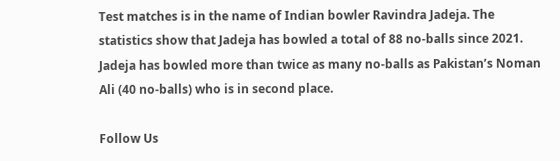Test matches is in the name of Indian bowler Ravindra Jadeja. The statistics show that Jadeja has bowled a total of 88 no-balls since 2021. Jadeja has bowled more than twice as many no-balls as Pakistan’s Noman Ali (40 no-balls) who is in second place.

Follow Us